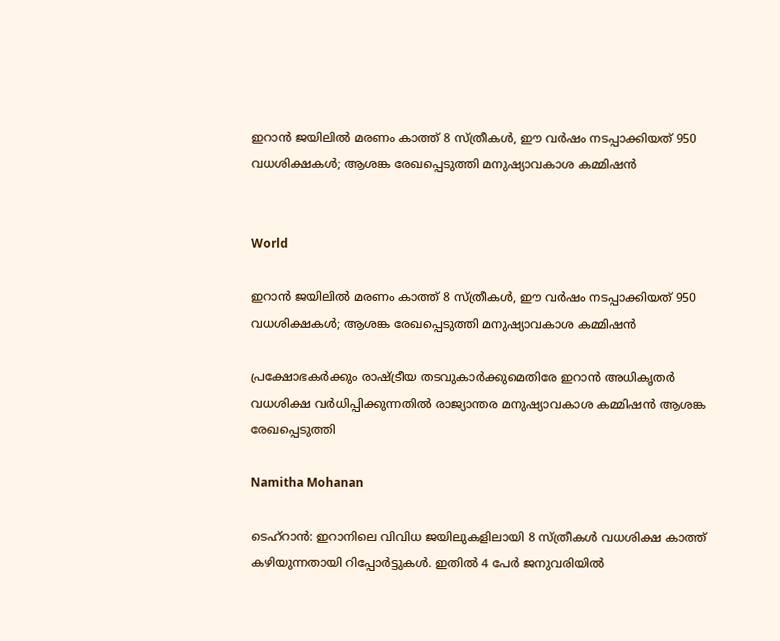ഇറാൻ ജയിലിൽ മരണം കാത്ത് 8 സ്ത്രീകൾ, ഈ വർഷം നടപ്പാക്കിയത് 950 വധശിക്ഷകൾ; ആശങ്ക രേഖപ്പെടുത്തി മനുഷ്യാവകാശ കമ്മിഷൻ


World

ഇറാൻ ജയിലിൽ മരണം കാത്ത് 8 സ്ത്രീകൾ, ഈ വർഷം നടപ്പാക്കിയത് 950 വധശിക്ഷകൾ; ആശങ്ക രേഖപ്പെടുത്തി മനുഷ്യാവകാശ കമ്മിഷൻ

പ്രക്ഷോഭകർക്കും രാഷ്ട്രീയ തടവുകാർക്കുമെതിരേ ഇറാൻ അധികൃതർ വധശിക്ഷ വർധിപ്പിക്കുന്നതിൽ രാജ്യാന്തര മനുഷ്യാവകാശ കമ്മിഷൻ ആശങ്ക രേഖപ്പെടുത്തി

Namitha Mohanan

ടെഹ്റാൻ: ഇറാനിലെ വിവിധ ജയിലുകളിലായി 8 സ്ത്രീകൾ വധശിക്ഷ കാത്ത് കഴിയുന്നതായി റിപ്പോർട്ടുകൾ. ഇതിൽ 4 പേർ ജനുവരിയിൽ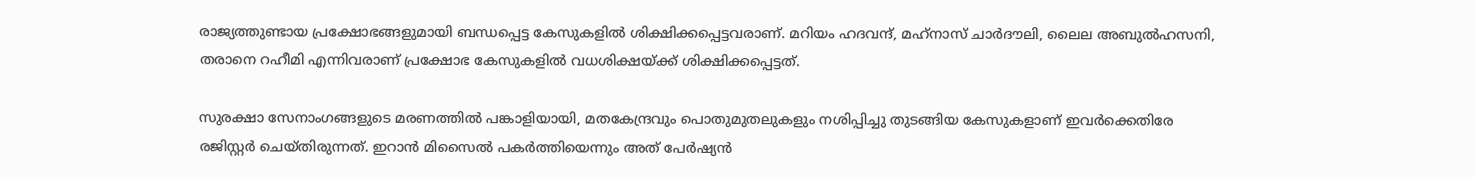രാജ്യത്തുണ്ടായ പ്രക്ഷോഭങ്ങളുമായി ബന്ധപ്പെട്ട കേസുകളിൽ ശിക്ഷിക്കപ്പെട്ടവരാണ്. മറിയം ഹദവന്ദ്, മഹ്‌നാസ് ചാർദൗലി, ലൈല അബുൽഹസനി, തരാനെ റഹീമി എന്നിവരാണ് പ്രക്ഷോഭ കേസുകളിൽ വധശിക്ഷയ്ക്ക് ശിക്ഷിക്കപ്പെട്ടത്.

സുരക്ഷാ സേനാംഗങ്ങളുടെ മരണത്തിൽ പങ്കാളിയായി, മതകേന്ദ്രവും പൊതുമുതലുകളും നശിപ്പിച്ചു തുടങ്ങിയ കേസുകളാണ് ഇവർക്കെതിരേ രജിസ്റ്റർ ചെയ്തിരുന്നത്. ഇറാൻ മിസൈൽ പകർത്തിയെന്നും അത് പേർഷ്യൻ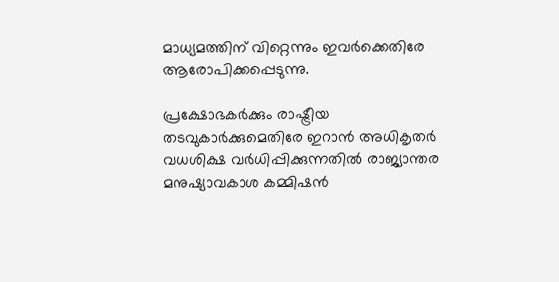മാധ്യമത്തിന് വിറ്റെന്നും ഇവർക്കെതിരേ ആരോപിക്കപ്പെടുന്നു.

പ്രക്ഷോഭകർക്കും രാഷ്ട്രീയ തടവുകാർക്കുമെതിരേ ഇറാൻ അധികൃതർ വധശിക്ഷ വർധിപ്പിക്കുന്നതിൽ രാജ്യാന്തര മനുഷ്യാവകാശ കമ്മിഷൻ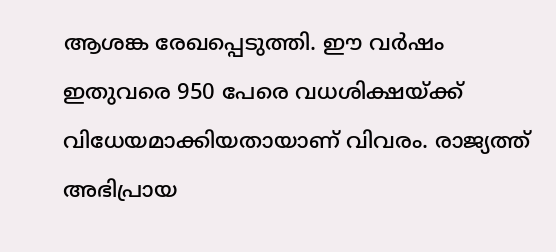ആശങ്ക രേഖപ്പെടുത്തി. ഈ വർഷം ഇതുവരെ 950 പേരെ വധശിക്ഷയ്ക്ക് വിധേയമാക്കിയതായാണ് വിവരം. രാജ്യത്ത് അഭിപ്രായ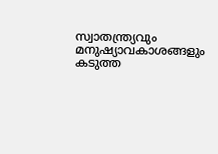സ്വാതന്ത്ര്യവും മനുഷ്യാവകാശങ്ങളും കടുത്ത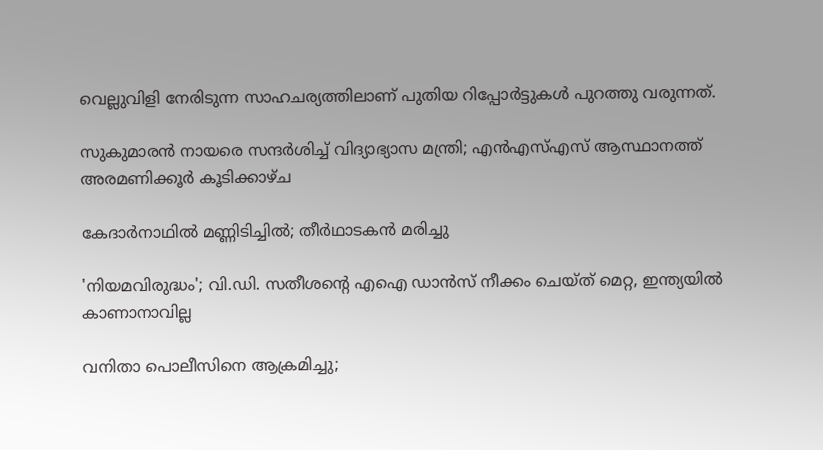വെല്ലുവിളി നേരിടുന്ന സാഹചര്യത്തിലാണ് പുതിയ റിപ്പോർട്ടുകൾ പുറത്തു വരുന്നത്.

സുകുമാരൻ നായരെ സന്ദർശിച്ച് വിദ്യാഭ്യാസ മന്ത്രി; എൻഎസ്എസ് ആസ്ഥാനത്ത് അരമണിക്കൂർ കൂടിക്കാഴ്ച

കേദാർനാഥിൽ മണ്ണിടിച്ചിൽ; തീർഥാടകൻ മരിച്ചു

'നിയമവിരുദ്ധം'; വി.ഡി. സതീശന്‍റെ എഐ ഡാൻസ് നീക്കം ചെയ്ത് മെറ്റ, ഇന്ത്യയിൽ കാണാനാവില്ല

വനിതാ പൊലീസിനെ ആക്രമിച്ചു;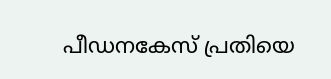പീഡനകേസ് പ്രതിയെ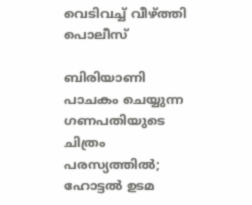വെടിവച്ച് വീഴ്ത്തി പൊലീസ്

ബിരിയാണി പാചകം ചെയ്യുന്ന ഗണപതിയുടെ ചിത്രം പരസ്യത്തിൽ; ഹോട്ടൽ ഉടമ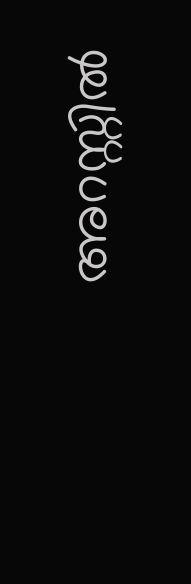അറസ്റ്റിൽ